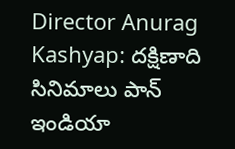Director Anurag Kashyap: దక్షిణాది సినిమాలు పాన్ ఇండియా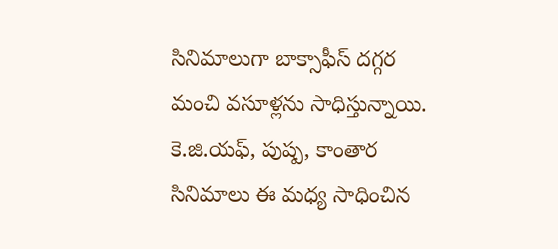సినిమాలుగా బాక్సాఫీస్ దగ్గర మంచి వసూళ్లను సాధిస్తున్నాయి. కె.జి.యఫ్, పుష్ప, కాంతార సినిమాలు ఈ మధ్య సాధించిన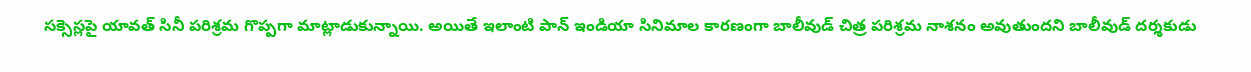సక్సెస్లపై యావత్ సినీ పరిశ్రమ గొప్పగా మాట్లాడుకున్నాయి. అయితే ఇలాంటి పాన్ ఇండియా సినిమాల కారణంగా బాలీవుడ్ చిత్ర పరిశ్రమ నాశనం అవుతుందని బాలీవుడ్ దర్శకుడు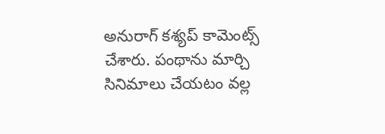అనురాగ్ కశ్యప్ కామెంట్స్ చేశారు. పంథాను మార్చి సినిమాలు చేయటం వల్ల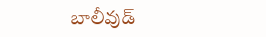బాలీవుడ్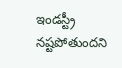ఇండస్ట్రీ నష్టపోతుందని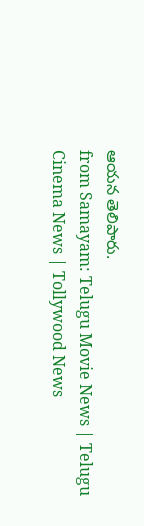ఆయన తెలిపారు.
from Samayam: Telugu Movie News | Telugu Cinema News | Tollywood News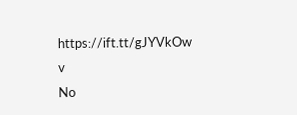https://ift.tt/gJYVkOw
v
No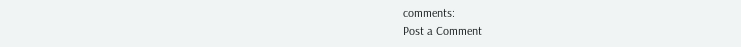comments:
Post a Comment